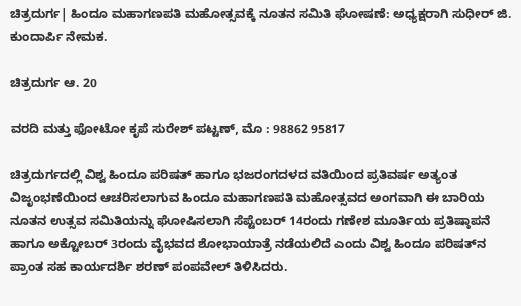ಚಿತ್ರದುರ್ಗ| ಹಿಂದೂ ಮಹಾಗಣಪತಿ ಮಹೋತ್ಸವಕ್ಕೆ ನೂತನ ಸಮಿತಿ ಘೋಷಣೆ: ಅಧ್ಯಕ್ಷರಾಗಿ ಸುಧೀರ್ ಜಿ. ಕುಂದಾರ್ಪಿ ನೇಮಕ.

ಚಿತ್ರದುರ್ಗ ಆ. 20

ವರದಿ ಮತ್ತು ಫೋಟೋ ಕೃಪೆ ಸುರೇಶ್ ಪಟ್ಟಣ್, ಮೊ : 98862 95817

ಚಿತ್ರದುರ್ಗದಲ್ಲಿ ವಿಶ್ವ ಹಿಂದೂ ಪರಿಷತ್ ಹಾಗೂ ಭಜರಂಗದಳದ ವತಿಯಿಂದ ಪ್ರತಿವರ್ಷ ಅತ್ಯಂತ ವಿಜೃಂಭಣೆಯಿಂದ ಆಚರಿಸಲಾಗುವ ಹಿಂದೂ ಮಹಾಗಣಪತಿ ಮಹೋತ್ಸವದ ಅಂಗವಾಗಿ ಈ ಬಾರಿಯ ನೂತನ ಉತ್ಸವ ಸಮಿತಿಯನ್ನು ಘೋಷಿಸಲಾಗಿ ಸೆಪ್ಟೆಂಬರ್ 14ರಂದು ಗಣೇಶ ಮೂರ್ತಿಯ ಪ್ರತಿಷ್ಠಾಪನೆ ಹಾಗೂ ಅಕ್ಟೋಬರ್ 3ರಂದು ವೈಭವದ ಶೋಭಾಯಾತ್ರೆ ನಡೆಯಲಿದೆ ಎಂದು ವಿಶ್ವ ಹಿಂದೂ ಪರಿಷತ್‍ನ ಪ್ರಾಂತ ಸಹ ಕಾರ್ಯದರ್ಶಿ ಶರಣ್ ಪಂಪವೇಲ್ ತಿಳಿಸಿದರು.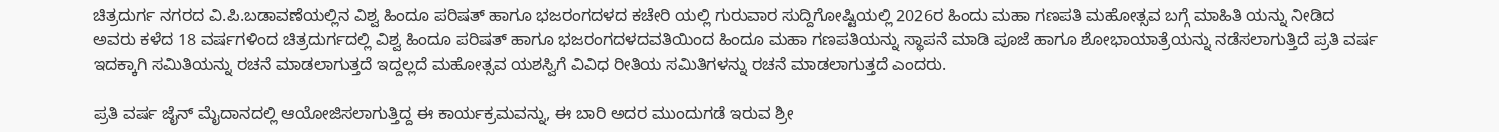ಚಿತ್ರದುರ್ಗ ನಗರದ ವಿ.ಪಿ.ಬಡಾವಣೆಯಲ್ಲಿನ ವಿಶ್ವ ಹಿಂದೂ ಪರಿಷತ್ ಹಾಗೂ ಭಜರಂಗದಳದ ಕಚೇರಿ ಯಲ್ಲಿ ಗುರುವಾರ ಸುದ್ದಿಗೋಷ್ಟಿಯಲ್ಲಿ 2026ರ ಹಿಂದು ಮಹಾ ಗಣಪತಿ ಮಹೋತ್ಸವ ಬಗ್ಗೆ ಮಾಹಿತಿ ಯನ್ನು ನೀಡಿದ ಅವರು ಕಳೆದ 18 ವರ್ಷಗಳಿಂದ ಚಿತ್ರದುರ್ಗದಲ್ಲಿ ವಿಶ್ವ ಹಿಂದೂ ಪರಿಷತ್ ಹಾಗೂ ಭಜರಂಗದಳದವತಿಯಿಂದ ಹಿಂದೂ ಮಹಾ ಗಣಪತಿಯನ್ನು ಸ್ಥಾಪನೆ ಮಾಡಿ ಪೂಜೆ ಹಾಗೂ ಶೋಭಾಯಾತ್ರೆಯನ್ನು ನಡೆಸಲಾಗುತ್ತಿದೆ ಪ್ರತಿ ವರ್ಷ ಇದಕ್ಕಾಗಿ ಸಮಿತಿಯನ್ನು ರಚನೆ ಮಾಡಲಾಗುತ್ತದೆ ಇದ್ದಲ್ಲದೆ ಮಹೋತ್ಸವ ಯಶಸ್ವಿಗೆ ವಿವಿಧ ರೀತಿಯ ಸಮಿತಿಗಳನ್ನು ರಚನೆ ಮಾಡಲಾಗುತ್ತದೆ ಎಂದರು.

ಪ್ರತಿ ವರ್ಷ ಜೈನ್ ಮೈದಾನದಲ್ಲಿ ಆಯೋಜಿಸಲಾಗುತ್ತಿದ್ದ ಈ ಕಾರ್ಯಕ್ರಮವನ್ನು, ಈ ಬಾರಿ ಅದರ ಮುಂದುಗಡೆ ಇರುವ ಶ್ರೀ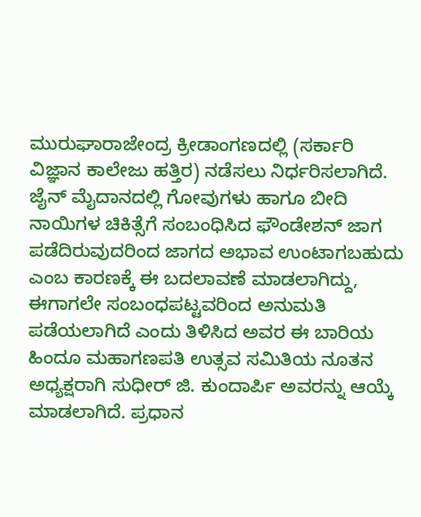ಮುರುಘಾರಾಜೇಂದ್ರ ಕ್ರೀಡಾಂಗಣದಲ್ಲಿ (ಸರ್ಕಾರಿ ವಿಜ್ಞಾನ ಕಾಲೇಜು ಹತ್ತಿರ) ನಡೆಸಲು ನಿರ್ಧರಿಸಲಾಗಿದೆ. ಜೈನ್ ಮೈದಾನದಲ್ಲಿ ಗೋವುಗಳು ಹಾಗೂ ಬೀದಿ ನಾಯಿಗಳ ಚಿಕಿತ್ಸೆಗೆ ಸಂಬಂಧಿಸಿದ ಫೌಂಡೇಶನ್ ಜಾಗ ಪಡೆದಿರುವುದರಿಂದ ಜಾಗದ ಅಭಾವ ಉಂಟಾಗಬಹುದು ಎಂಬ ಕಾರಣಕ್ಕೆ ಈ ಬದಲಾವಣೆ ಮಾಡಲಾಗಿದ್ದು, ಈಗಾಗಲೇ ಸಂಬಂಧಪಟ್ಟವರಿಂದ ಅನುಮತಿ ಪಡೆಯಲಾಗಿದೆ ಎಂದು ತಿಳಿಸಿದ ಅವರ ಈ ಬಾರಿಯ ಹಿಂದೂ ಮಹಾಗಣಪತಿ ಉತ್ಸವ ಸಮಿತಿಯ ನೂತನ ಅಧ್ಯಕ್ಷರಾಗಿ ಸುಧೀರ್ ಜಿ. ಕುಂದಾರ್ಪಿ ಅವರನ್ನು ಆಯ್ಕೆ ಮಾಡಲಾಗಿದೆ. ಪ್ರಧಾನ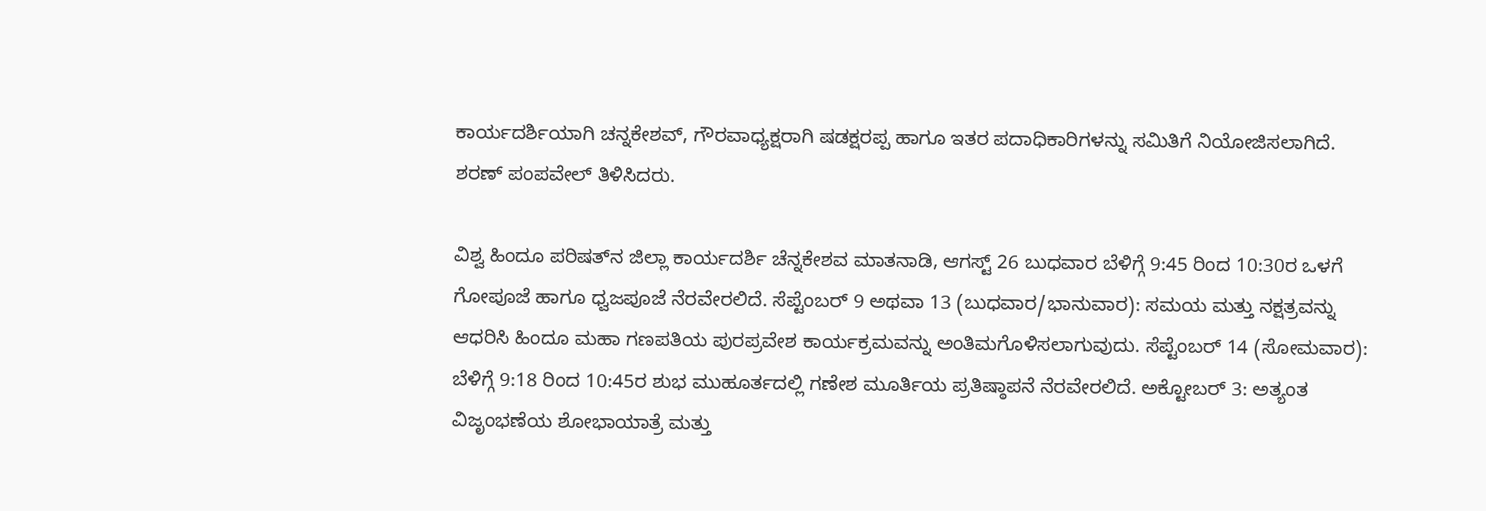ಕಾರ್ಯದರ್ಶಿಯಾಗಿ ಚನ್ನಕೇಶವ್, ಗೌರವಾಧ್ಯಕ್ಷರಾಗಿ ಷಡಕ್ಷರಪ್ಪ ಹಾಗೂ ಇತರ ಪದಾಧಿಕಾರಿಗಳನ್ನು ಸಮಿತಿಗೆ ನಿಯೋಜಿಸಲಾಗಿದೆ. ಶರಣ್ ಪಂಪವೇಲ್ ತಿಳಿಸಿದರು.

ವಿಶ್ವ ಹಿಂದೂ ಪರಿಷತ್‍ನ ಜಿಲ್ಲಾ ಕಾರ್ಯದರ್ಶಿ ಚೆನ್ನಕೇಶವ ಮಾತನಾಡಿ, ಆಗಸ್ಟ್ 26 ಬುಧವಾರ ಬೆಳಿಗ್ಗೆ 9:45 ರಿಂದ 10:30ರ ಒಳಗೆ ಗೋಪೂಜೆ ಹಾಗೂ ಧ್ವಜಪೂಜೆ ನೆರವೇರಲಿದೆ. ಸೆಪ್ಟೆಂಬರ್ 9 ಅಥವಾ 13 (ಬುಧವಾರ/ಭಾನುವಾರ): ಸಮಯ ಮತ್ತು ನಕ್ಷತ್ರವನ್ನು ಆಧರಿಸಿ ಹಿಂದೂ ಮಹಾ ಗಣಪತಿಯ ಪುರಪ್ರವೇಶ ಕಾರ್ಯಕ್ರಮವನ್ನು ಅಂತಿಮಗೊಳಿಸಲಾಗುವುದು. ಸೆಪ್ಟೆಂಬರ್ 14 (ಸೋಮವಾರ): ಬೆಳಿಗ್ಗೆ 9:18 ರಿಂದ 10:45ರ ಶುಭ ಮುಹೂರ್ತದಲ್ಲಿ ಗಣೇಶ ಮೂರ್ತಿಯ ಪ್ರತಿಷ್ಠಾಪನೆ ನೆರವೇರಲಿದೆ. ಅಕ್ಟೋಬರ್ 3: ಅತ್ಯಂತ ವಿಜೃಂಭಣೆಯ ಶೋಭಾಯಾತ್ರೆ ಮತ್ತು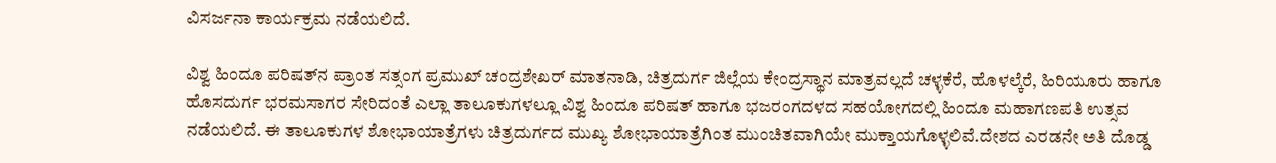ವಿಸರ್ಜನಾ ಕಾರ್ಯಕ್ರಮ ನಡೆಯಲಿದೆ.

ವಿಶ್ವ ಹಿಂದೂ ಪರಿಷತ್‍ನ ಪ್ರಾಂತ ಸತ್ಸಂಗ ಪ್ರಮುಖ್ ಚಂದ್ರಶೇಖರ್ ಮಾತನಾಡಿ, ಚಿತ್ರದುರ್ಗ ಜಿಲ್ಲೆಯ ಕೇಂದ್ರಸ್ಥಾನ ಮಾತ್ರವಲ್ಲದೆ ಚಳ್ಳಕೆರೆ, ಹೊಳಲ್ಕೆರೆ, ಹಿರಿಯೂರು ಹಾಗೂ ಹೊಸದುರ್ಗ ಭರಮಸಾಗರ ಸೇರಿದಂತೆ ಎಲ್ಲಾ ತಾಲೂಕುಗಳಲ್ಲೂ ವಿಶ್ವ ಹಿಂದೂ ಪರಿಷತ್ ಹಾಗೂ ಭಜರಂಗದಳದ ಸಹಯೋಗದಲ್ಲಿ ಹಿಂದೂ ಮಹಾಗಣಪತಿ ಉತ್ಸವ ನಡೆಯಲಿದೆ. ಈ ತಾಲೂಕುಗಳ ಶೋಭಾಯಾತ್ರೆಗಳು ಚಿತ್ರದುರ್ಗದ ಮುಖ್ಯ ಶೋಭಾಯಾತ್ರೆಗಿಂತ ಮುಂಚಿತವಾಗಿಯೇ ಮುಕ್ತಾಯಗೊಳ್ಳಲಿವೆ.ದೇಶದ ಎರಡನೇ ಅತಿ ದೊಡ್ಡ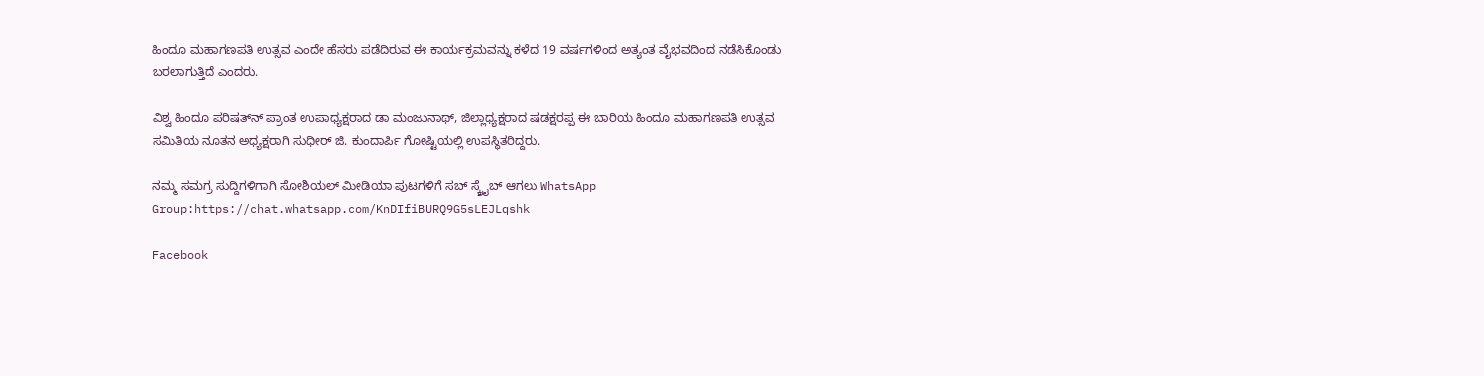ಹಿಂದೂ ಮಹಾಗಣಪತಿ ಉತ್ಸವ ಎಂದೇ ಹೆಸರು ಪಡೆದಿರುವ ಈ ಕಾರ್ಯಕ್ರಮವನ್ನು ಕಳೆದ 19 ವರ್ಷಗಳಿಂದ ಅತ್ಯಂತ ವೈಭವದಿಂದ ನಡೆಸಿಕೊಂಡು ಬರಲಾಗುತ್ತಿದೆ ಎಂದರು.

ವಿಶ್ವ ಹಿಂದೂ ಪರಿಷತ್‍ನ್ ಪ್ರಾಂತ ಉಪಾಧ್ಯಕ್ಷರಾದ ಡಾ ಮಂಜುನಾಥ್, ಜಿಲ್ಲಾಧ್ಯಕ್ಷರಾದ ಷಡಕ್ಷರಪ್ಪ ಈ ಬಾರಿಯ ಹಿಂದೂ ಮಹಾಗಣಪತಿ ಉತ್ಸವ ಸಮಿತಿಯ ನೂತನ ಅಧ್ಯಕ್ಷರಾಗಿ ಸುಧೀರ್ ಜಿ. ಕುಂದಾರ್ಪಿ ಗೋಷ್ಟಿಯಲ್ಲಿ ಉಪಸ್ಥಿತರಿದ್ದರು.

ನಮ್ಮ ಸಮಗ್ರ ಸುದ್ದಿಗಳಿಗಾಗಿ ಸೋಶಿಯಲ್ ಮೀಡಿಯಾ ಪುಟಗಳಿಗೆ ಸಬ್ ಸ್ಕ್ರೈಬ್ ಆಗಲು WhatsApp Group:https://chat.whatsapp.com/KnDIfiBURQ9G5sLEJLqshk

Facebook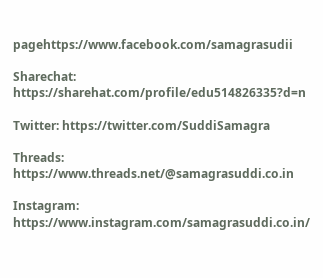pagehttps://www.facebook.com/samagrasudii

Sharechat: https://sharehat.com/profile/edu514826335?d=n

Twitter: https://twitter.com/SuddiSamagra

Threads: https://www.threads.net/@samagrasuddi.co.in

Instagram: https://www.instagram.com/samagrasuddi.co.in/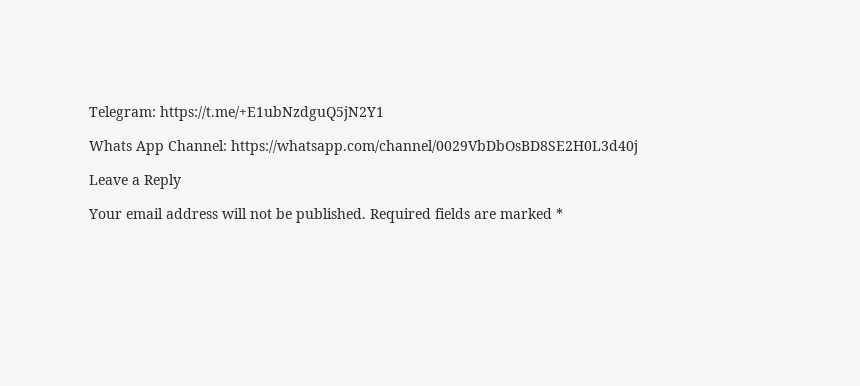Telegram: https://t.me/+E1ubNzdguQ5jN2Y1

Whats App Channel: https://whatsapp.com/channel/0029VbDbOsBD8SE2H0L3d40j

Leave a Reply

Your email address will not be published. Required fields are marked *